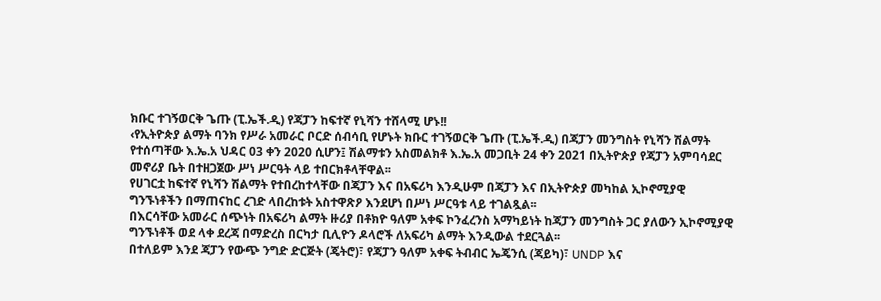ክቡር ተገኝወርቅ ጌጡ (ፒ.ኤች.ዲ) የጃፓን ከፍተኛ የኒሻን ተሸላሚ ሆኑ!!
‹የኢትዮጵያ ልማት ባንክ የሥራ አመራር ቦርድ ሰብሳቢ የሆኑት ክቡር ተገኝወርቅ ጌጡ (ፒ.ኤች.ዲ) በጃፓን መንግስት የኒሻን ሽልማት የተሰጣቸው እ.ኤ.አ ህዳር 03 ቀን 2020 ሲሆን፤ ሽልማቱን አስመልክቶ እ.ኤ.አ መጋቢት 24 ቀን 2021 በኢትዮጵያ የጃፓን አምባሳደር መኖሪያ ቤት በተዘጋጀው ሥነ ሥርዓት ላይ ተበርክቶላቸዋል፡፡
የሀገርቷ ከፍተኛ የኒሻን ሽልማት የተበረከተላቸው በጃፓን እና በአፍሪካ እንዲሁም በጃፓን እና በኢትዮጵያ መካከል ኢኮኖሚያዊ ግንኙነቶችን በማጠናከር ረገድ ላበረከቱት አስተዋጽዖ እንደሆነ በሥነ ሥርዓቱ ላይ ተገልጿል፡፡
በእርሳቸው አመራር ሰጭነት በአፍሪካ ልማት ዙሪያ በቶክዮ ዓለም አቀፍ ኮንፈረንስ አማካይነት ከጃፓን መንግስት ጋር ያለውን ኢኮኖሚያዊ ግንኙነቶች ወደ ላቀ ደረጃ በማድረስ በርካታ ቢሊዮን ዶላሮች ለአፍሪካ ልማት እንዲውል ተደርጓል፡፡
በተለይም እንደ ጃፓን የውጭ ንግድ ድርጅት (ጄትሮ)፣ የጃፓን ዓለም አቀፍ ትብብር ኤጄንሲ (ጃይካ)፣ UNDP እና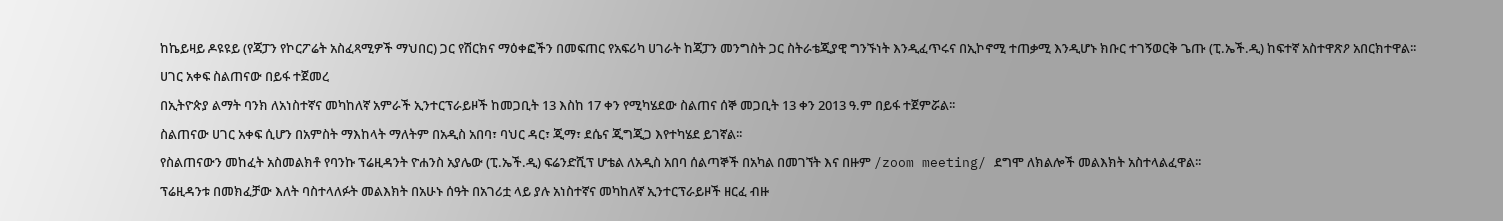ከኬይዛይ ዶዩዩይ (የጃፓን የኮርፖሬት አስፈጻሚዎች ማህበር) ጋር የሽርክና ማዕቀፎችን በመፍጠር የአፍሪካ ሀገራት ከጃፓን መንግስት ጋር ስትራቴጂያዊ ግንኙነት እንዲፈጥሩና በኢኮኖሚ ተጠቃሚ እንዲሆኑ ክቡር ተገኝወርቅ ጌጡ (ፒ.ኤች.ዲ) ከፍተኛ አስተዋጽዖ አበርክተዋል፡፡
ሀገር አቀፍ ስልጠናው በይፋ ተጀመረ
በኢትዮጵያ ልማት ባንክ ለአነስተኛና መካከለኛ አምራች ኢንተርፕራይዞች ከመጋቢት 13 እስከ 17 ቀን የሚካሄደው ስልጠና ሰኞ መጋቢት 13 ቀን 2013 ዓ.ም በይፋ ተጀምሯል፡፡
ስልጠናው ሀገር አቀፍ ሲሆን በአምስት ማእከላት ማለትም በአዲስ አበባ፣ ባህር ዳር፣ ጂማ፣ ደሴና ጂግጂጋ እየተካሄደ ይገኛል፡፡
የስልጠናውን መከፈት አስመልክቶ የባንኩ ፕሬዚዳንት ዮሐንስ አያሌው (ፒ.ኤች.ዲ) ፍሬንድሺፕ ሆቴል ለአዲስ አበባ ሰልጣኞች በአካል በመገኘት እና በዙም /zoom meeting/ ደግሞ ለክልሎች መልእክት አስተላልፈዋል፡፡
ፕሬዚዳንቱ በመክፈቻው እለት ባስተላለፉት መልእክት በአሁኑ ሰዓት በአገሪቷ ላይ ያሉ አነስተኛና መካከለኛ ኢንተርፕራይዞች ዘርፈ ብዙ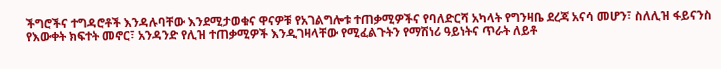ችግሮችና ተግዳሮቶች እንዳሉባቸው እንደሚታወቁና ዋናዎቹ የአገልግሎቱ ተጠቃሚዎችና የባለድርሻ አካላት የግንዛቤ ደረጃ አናሳ መሆን፣ ስለሊዝ ፋይናንስ የእውቀት ክፍተት መኖር፣ አንዳንድ የሊዝ ተጠቃሚዎች እንዲገዛላቸው የሚፈልጉትን የማሽነሪ ዓይነትና ጥራት ለይቶ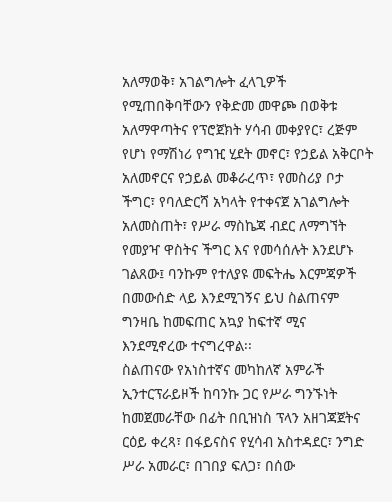አለማወቅ፣ አገልግሎት ፈላጊዎች የሚጠበቅባቸውን የቅድመ መዋጮ በወቅቱ አለማዋጣትና የፕሮጀክት ሃሳብ መቀያየር፣ ረጅም የሆነ የማሽነሪ የግዢ ሂደት መኖር፣ የኃይል አቅርቦት አለመኖርና የኃይል መቆራረጥ፣ የመስሪያ ቦታ ችግር፣ የባለድርሻ አካላት የተቀናጀ አገልግሎት አለመስጠት፣ የሥራ ማስኬጃ ብደር ለማግኘት የመያዣ ዋስትና ችግር እና የመሳሰሉት እንደሆኑ ገልጸው፤ ባንኩም የተለያዩ መፍትሔ እርምጃዎች በመውሰድ ላይ እንደሚገኝና ይህ ስልጠናም ግንዛቤ ከመፍጠር አኳያ ከፍተኛ ሚና እንደሚኖረው ተናግረዋል፡፡
ስልጠናው የአነስተኛና መካከለኛ አምራች ኢንተርፕራይዞች ከባንኩ ጋር የሥራ ግንኙነት ከመጀመራቸው በፊት በቢዝነስ ፕላን አዘገጃጀትና ርዕይ ቀረጻ፣ በፋይናስና የሂሳብ አስተዳደር፣ ንግድ ሥራ አመራር፣ በገበያ ፍለጋ፣ በሰው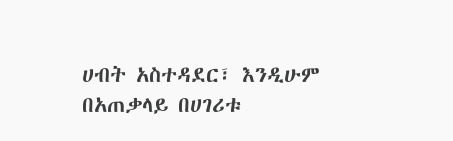ሀብት አስተዳደር፣ እንዲሁም በአጠቃላይ በሀገሪቱ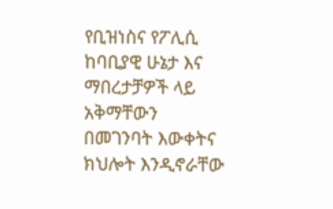የቢዝነስና የፖሊሲ ከባቢያዊ ሁኔታ እና ማበረታቻዎች ላይ አቅማቸውን በመገንባት እውቀትና ክህሎት እንዲኖራቸው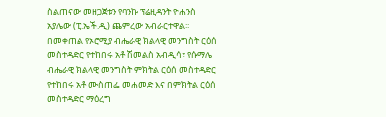ስልጠናው መዘጋጀቱን የባንኩ ፕሬዚዳንት ዮሐንስ አያሌው (ፒ.ኤች.ዲ) ጨምረው አብራርተዋል፡፡
በመቀጠል የኦሮሚያ ብሔራዊ ክልላዊ መንግስት ርዕሰ መስተዳድር የተከበሩ አቶ ሽመልስ አብዲሳ፣ የሱማሌ ብሔራዊ ክልላዊ መንግስት ምክትል ርዕሰ መስተዳድር የተከበሩ አቶ ሙስጠፌ መሐመድ እና በምክትል ርዕሰ መስተዳድር ማዕረግ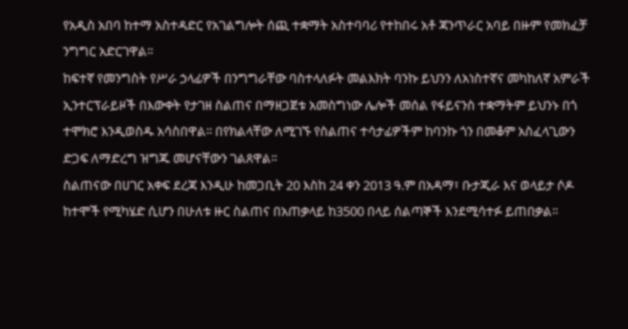የአዲስ አበባ ከተማ አስተዳድር የአገልግሎት ሰጪ ተቋማት አስተባባሪ የተከበሩ አቶ ጃንጥራር አባይ በዙም የመክፈቻ ንግግር አድርገዋል፡፡
ከፍተኛ የመንግስት የሥራ ኃላፊዎች በንግግራቸው ባስተላለፉት መልእክት ባንኩ ይህንን ለአነስተኛና መካከለኛ አምራች ኢንተርፕራይዞች በእውቀት የታገዘ ስልጠና በማዘጋጀቱ አመስግነው ሌሎች መሰል የፋይናንስ ተቋማትም ይህንኑ በጎ ተሞክሮ እንዲወስዱ አሳስበዋል፡፡ በየክልላቸው ለሚገኙ የስልጠና ተሳታፊዎችም ከባንኩ ጎን በመቆም አስፈላጊውን ድጋፍ ለማድረግ ዝግጁ መሆናቸውን ገልጸዋል፡፡
ስልጠናው በሀገር አቀፍ ደረጃ እንዲሁ ከመጋቢት 20 እስከ 24 ቀን 2013 ዓ.ም በአዳማ፣ ቡታጂራ እና ወላይታ ሶዶ ከተሞች የሚካሄድ ሲሆን በሁለቱ ዙር ስልጠና በአጠቃላይ ከ3500 በላይ ሰልጣኞች እንደሚሳተፉ ይጠበቃል፡፡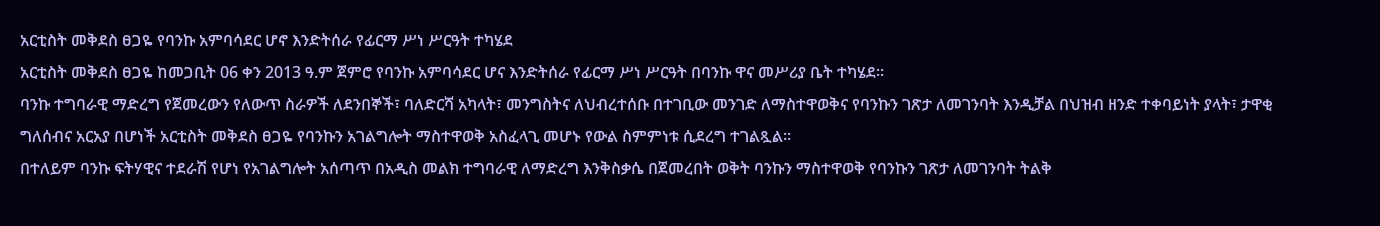አርቲስት መቅደስ ፀጋዬ የባንኩ አምባሳደር ሆኖ እንድትሰራ የፊርማ ሥነ ሥርዓት ተካሄደ
አርቲስት መቅደስ ፀጋዬ ከመጋቢት 06 ቀን 2013 ዓ.ም ጀምሮ የባንኩ አምባሳደር ሆና እንድትሰራ የፊርማ ሥነ ሥርዓት በባንኩ ዋና መሥሪያ ቤት ተካሄደ፡፡
ባንኩ ተግባራዊ ማድረግ የጀመረውን የለውጥ ስራዎች ለደንበኞች፣ ባለድርሻ አካላት፣ መንግስትና ለህብረተሰቡ በተገቢው መንገድ ለማስተዋወቅና የባንኩን ገጽታ ለመገንባት እንዲቻል በህዝብ ዘንድ ተቀባይነት ያላት፣ ታዋቂ ግለሰብና አርአያ በሆነች አርቲስት መቅደስ ፀጋዬ የባንኩን አገልግሎት ማስተዋወቅ አስፈላጊ መሆኑ የውል ስምምነቱ ሲደረግ ተገልጿል፡፡
በተለይም ባንኩ ፍትሃዊና ተደራሽ የሆነ የአገልግሎት አሰጣጥ በአዲስ መልክ ተግባራዊ ለማድረግ እንቅስቃሴ በጀመረበት ወቅት ባንኩን ማስተዋወቅ የባንኩን ገጽታ ለመገንባት ትልቅ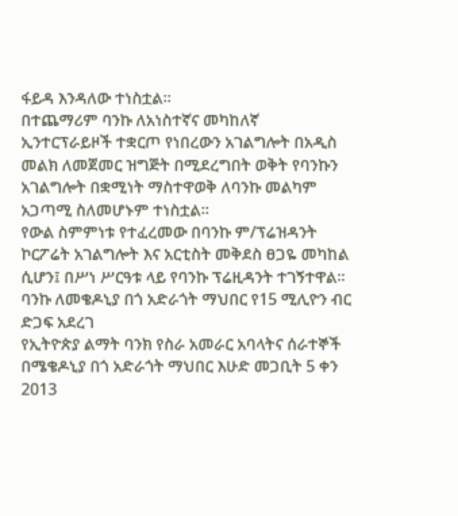ፋይዳ እንዳለው ተነስቷል፡፡
በተጨማሪም ባንኩ ለአነስተኛና መካከለኛ ኢንተርፕራይዞች ተቋርጦ የነበረውን አገልግሎት በአዲስ መልክ ለመጀመር ዝግጅት በሚደረግበት ወቅት የባንኩን አገልግሎት በቋሚነት ማስተዋወቅ ለባንኩ መልካም አጋጣሚ ስለመሆኑም ተነስቷል፡፡
የውል ስምምነቱ የተፈረመው በባንኩ ም/ፕሬዝዳንት ኮርፖሬት አገልግሎት እና አርቲስት መቅደስ ፀጋዬ መካከል ሲሆን፤ በሥነ ሥርዓቱ ላይ የባንኩ ፕሬዚዳንት ተገኝተዋል፡፡
ባንኩ ለመቄዶኒያ በጎ አድራጎት ማህበር የ15 ሚሊዮን ብር
ድጋፍ አደረገ
የኢትዮጵያ ልማት ባንክ የስራ አመራር አባላትና ሰራተኞች በሜቄዶኒያ በጎ አድራጎት ማህበር እሁድ መጋቢት 5 ቀን 2013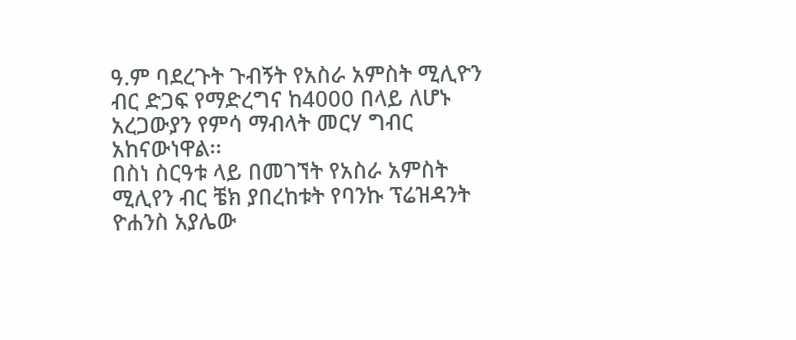ዓ.ም ባደረጉት ጉብኝት የአስራ አምስት ሚሊዮን ብር ድጋፍ የማድረግና ከ4000 በላይ ለሆኑ አረጋውያን የምሳ ማብላት መርሃ ግብር አከናውነዋል፡፡
በስነ ስርዓቱ ላይ በመገኘት የአስራ አምስት ሚሊየን ብር ቼክ ያበረከቱት የባንኩ ፕሬዝዳንት ዮሐንስ አያሌው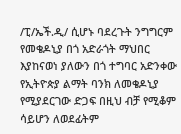/ፒ/ኤች.ዲ/ ሲሆኑ ባደረጉት ንግግርም የመቄዶኒያ በጎ አድራጎት ማህበር እያከናወነ ያለውን በጎ ተግባር አድንቀው የኢትዮጵያ ልማት ባንክ ለመቄዶኒያ የሚያደርገው ድጋፍ በዚህ ብቻ የሚቆም ሳይሆን ለወደፊትም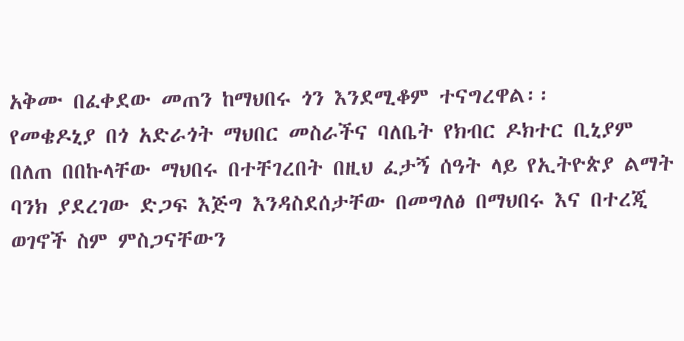አቅሙ በፈቀደው መጠን ከማህበሩ ጎን እንደሚቆም ተናግረዋል፡፡
የመቄዶኒያ በጎ አድራጎት ማህበር መስራችና ባለቤት የክብር ዶክተር ቢኒያም በለጠ በበኩላቸው ማህበሩ በተቸገረበት በዚህ ፈታኝ ሰዓት ላይ የኢትዮጵያ ልማት ባንክ ያደረገው ድጋፍ እጅግ እንዳስደሰታቸው በመግለፅ በማህበሩ እና በተረጂ ወገኖች ስም ምስጋናቸውን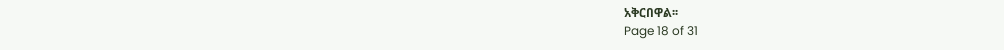አቅርበዋል፡፡
Page 18 of 31